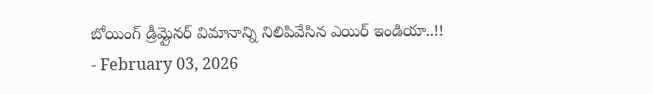బోయింగ్ డ్రీమ్లైనర్ విమానాన్ని నిలిపివేసిన ఎయిర్ ఇండియా..!!
- February 03, 2026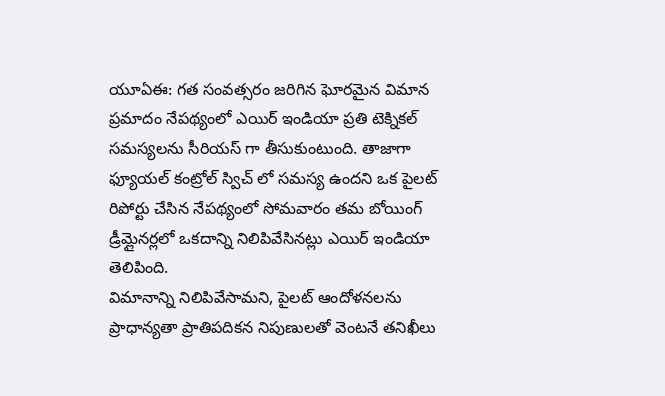యూఏఈ: గత సంవత్సరం జరిగిన ఘోరమైన విమాన ప్రమాదం నేపథ్యంలో ఎయిర్ ఇండియా ప్రతి టెక్నికల్ సమస్యలను సీరియస్ గా తీసుకుంటుంది. తాజాగా ఫ్యూయల్ కంట్రోల్ స్విచ్ లో సమస్య ఉందని ఒక పైలట్ రిపోర్టు చేసిన నేపథ్యంలో సోమవారం తమ బోయింగ్ డ్రీమ్లైనర్లలో ఒకదాన్ని నిలిపివేసినట్లు ఎయిర్ ఇండియా తెలిపింది.
విమానాన్ని నిలిపివేసామని, పైలట్ ఆందోళనలను ప్రాధాన్యతా ప్రాతిపదికన నిపుణులతో వెంటనే తనిఖీలు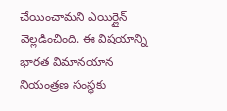చేయించామని ఎయిర్లైన్ వెల్లడించింది. ఈ విషయాన్ని భారత విమానయాన నియంత్రణ సంస్థకు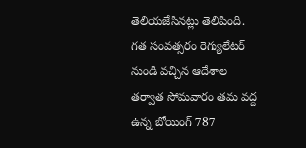తెలియజేసినట్లు తెలిపింది.
గత సంవత్సరం రెగ్యులేటర్ నుండి వచ్చిన ఆదేశాల తర్వాత సోమవారం తమ వద్ద ఉన్న బోయింగ్ 787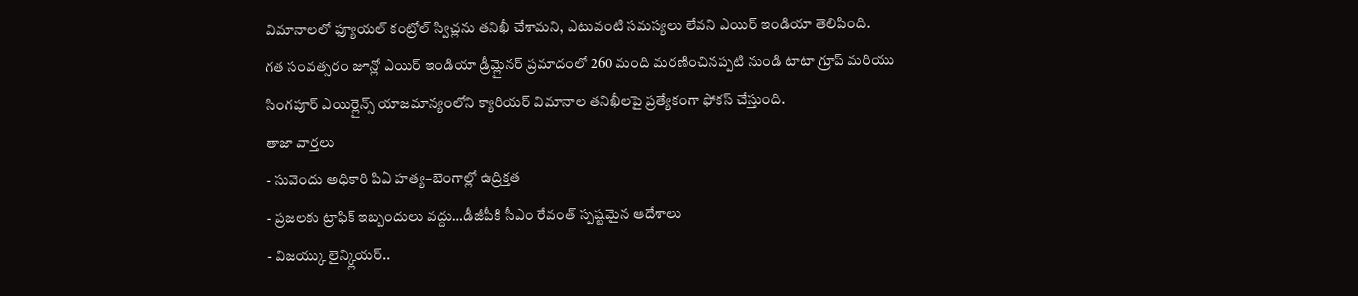విమానాలలో ఫ్యూయల్ కంట్రోల్ స్విచ్లను తనిఖీ చేశామని, ఎటువంటి సమస్యలు లేవని ఎయిర్ ఇండియా తెలిపింది.
గత సంవత్సరం జూన్లో ఎయిర్ ఇండియా డ్రీమ్లైనర్ ప్రమాదంలో 260 మంది మరణించినప్పటి నుండి టాటా గ్రూప్ మరియు సింగపూర్ ఎయిర్లైన్స్ యాజమాన్యంలోని క్యారియర్ విమానాల తనిఖీలపై ప్రత్యేకంగా ఫోకస్ చేస్తుంది.
తాజా వార్తలు
- సువెందు అధికారి పిఏ హత్య–బెంగాల్లో ఉద్రిక్తత
- ప్రజలకు ట్రాఫిక్ ఇబ్బందులు వద్దు…డీజీపీకి సీఎం రేవంత్ స్పష్టమైన ఆదేశాలు
- విజయ్కు లైన్క్లియర్..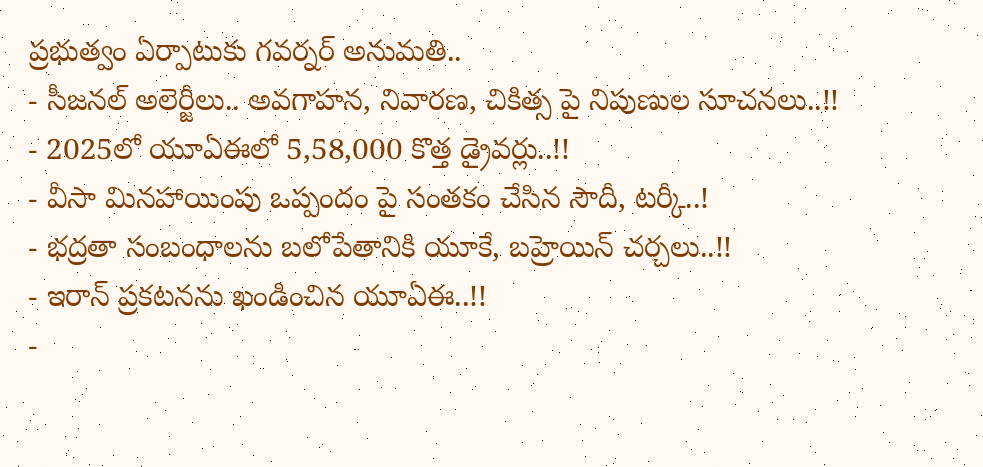ప్రభుత్వం ఏర్పాటుకు గవర్నర్ అనుమతి..
- సీజనల్ అలెర్జీలు.. అవగాహన, నివారణ, చికిత్స పై నిపుణుల సూచనలు..!!
- 2025లో యూఏఈలో 5,58,000 కొత్త డ్రైవర్లు..!!
- వీసా మినహాయింపు ఒప్పందం పై సంతకం చేసిన సౌదీ, టర్కీ..!
- భద్రతా సంబంధాలను బలోపేతానికి యూకే, బహ్రెయిన్ చర్చలు..!!
- ఇరాన్ ప్రకటనను ఖండించిన యూఏఈ..!!
-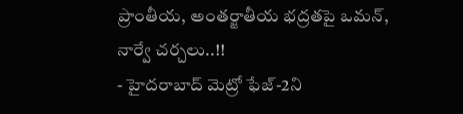ప్రాంతీయ, అంతర్జాతీయ భద్రతపై ఒమన్, నార్వే చర్చలు..!!
- హైదరాబాద్ మెట్రో ఫేజ్-2ని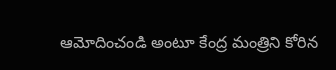ఆమోదించండి అంటూ కేంద్ర మంత్రిని కోరిన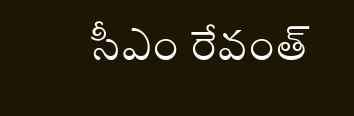సీఎం రేవంత్